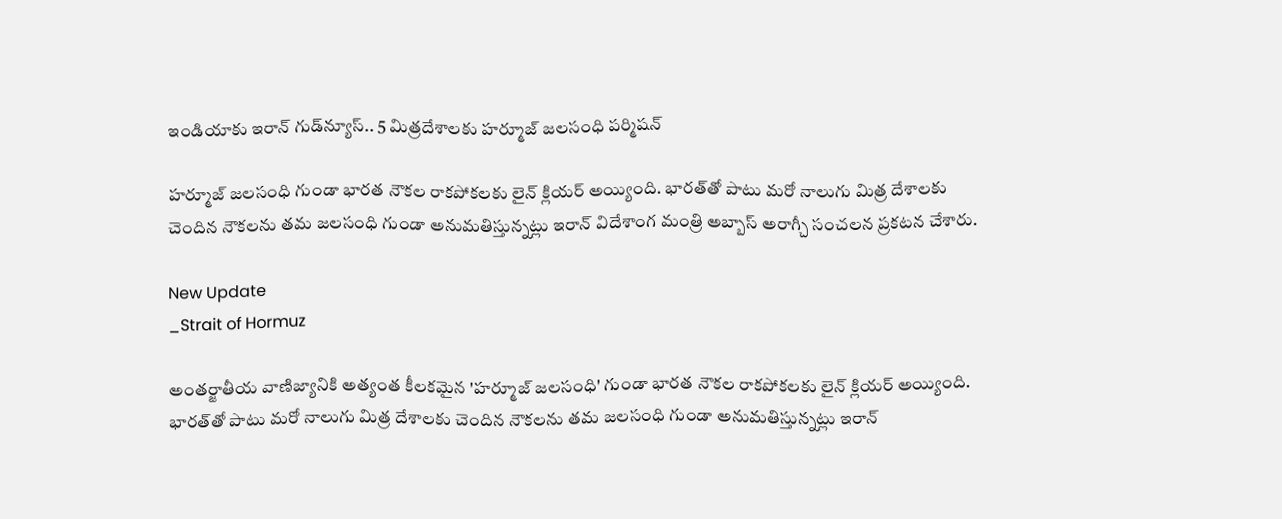ఇండియాకు ఇరాన్ గుడ్‌న్యూస్.. 5 మిత్రదేశాలకు హర్మూజ్ జలసంధి పర్మిషన్

హర్మూజ్ జలసంధి గుండా భారత నౌకల రాకపోకలకు లైన్ క్లియర్ అయ్యింది. భారత్‌తో పాటు మరో నాలుగు మిత్ర దేశాలకు చెందిన నౌకలను తమ జలసంధి గుండా అనుమతిస్తున్నట్లు ఇరాన్ విదేశాంగ మంత్రి అబ్బాస్ అరాగ్చీ సంచలన ప్రకటన చేశారు.

New Update
_Strait of Hormuz

అంతర్జాతీయ వాణిజ్యానికి అత్యంత కీలకమైన 'హర్మూజ్ జలసంధి' గుండా భారత నౌకల రాకపోకలకు లైన్ క్లియర్ అయ్యింది. భారత్‌తో పాటు మరో నాలుగు మిత్ర దేశాలకు చెందిన నౌకలను తమ జలసంధి గుండా అనుమతిస్తున్నట్లు ఇరాన్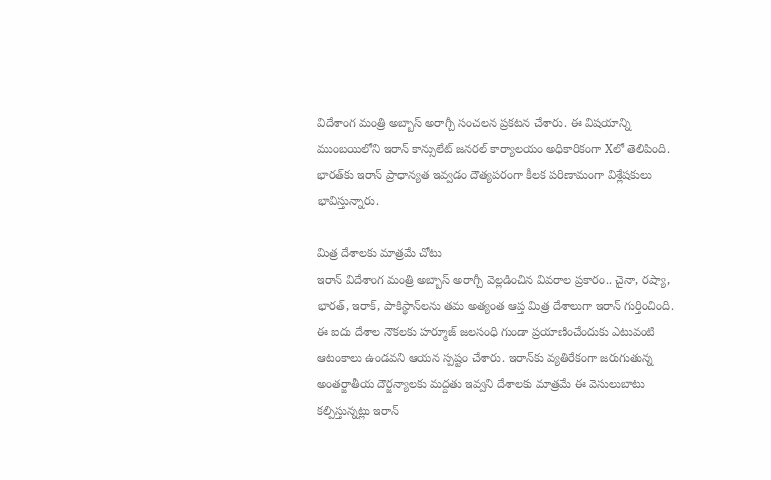విదేశాంగ మంత్రి అబ్బాస్ అరాగ్చీ సంచలన ప్రకటన చేశారు. ఈ విషయాన్ని ముంబయిలోని ఇరాన్ కాన్సులేట్ జనరల్ కార్యాలయం అధికారికంగా Xలో తెలిపింది. భారత్‌కు ఇరాన్ ప్రాధాన్యత ఇవ్వడం దౌత్యపరంగా కీలక పరిణామంగా విశ్లేషకులు భావిస్తున్నారు.

మిత్ర దేశాలకు మాత్రమే చోటు
ఇరాన్ విదేశాంగ మంత్రి అబ్బాస్ అరాగ్చీ వెల్లడించిన వివరాల ప్రకారం.. చైనా, రష్యా, భారత్, ఇరాక్, పాకిస్థాన్‌లను తమ అత్యంత ఆప్త మిత్ర దేశాలుగా ఇరాన్ గుర్తించింది. ఈ ఐదు దేశాల నౌకలకు హర్మూజ్ జలసంధి గుండా ప్రయాణించేందుకు ఎటువంటి ఆటంకాలు ఉండవని ఆయన స్పష్టం చేశారు. ఇరాన్‌కు వ్యతిరేకంగా జరుగుతున్న అంతర్జాతీయ దౌర్జన్యాలకు మద్దతు ఇవ్వని దేశాలకు మాత్రమే ఈ వెసులుబాటు కల్పిస్తున్నట్లు ఇరాన్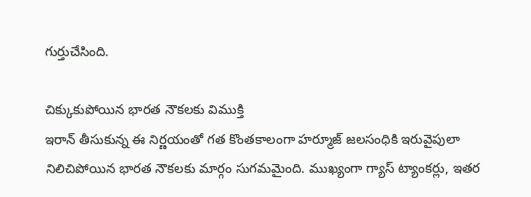గుర్తుచేసింది.

చిక్కుకుపోయిన భారత నౌకలకు విముక్తి
ఇరాన్ తీసుకున్న ఈ నిర్ణయంతో గత కొంతకాలంగా హర్మూజ్ జలసంధికి ఇరువైపులా నిలిచిపోయిన భారత నౌకలకు మార్గం సుగమమైంది. ముఖ్యంగా గ్యాస్ ట్యాంకర్లు, ఇతర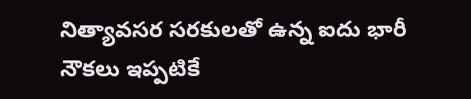నిత్యావసర సరకులతో ఉన్న ఐదు భారీ నౌకలు ఇప్పటికే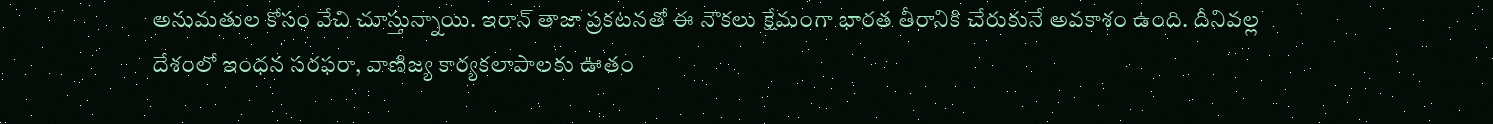అనుమతుల కోసం వేచి చూస్తున్నాయి. ఇరాన్ తాజా ప్రకటనతో ఈ నౌకలు క్షేమంగా భారత తీరానికి చేరుకునే అవకాశం ఉంది. దీనివల్ల దేశంలో ఇంధన సరఫరా, వాణిజ్య కార్యకలాపాలకు ఊతం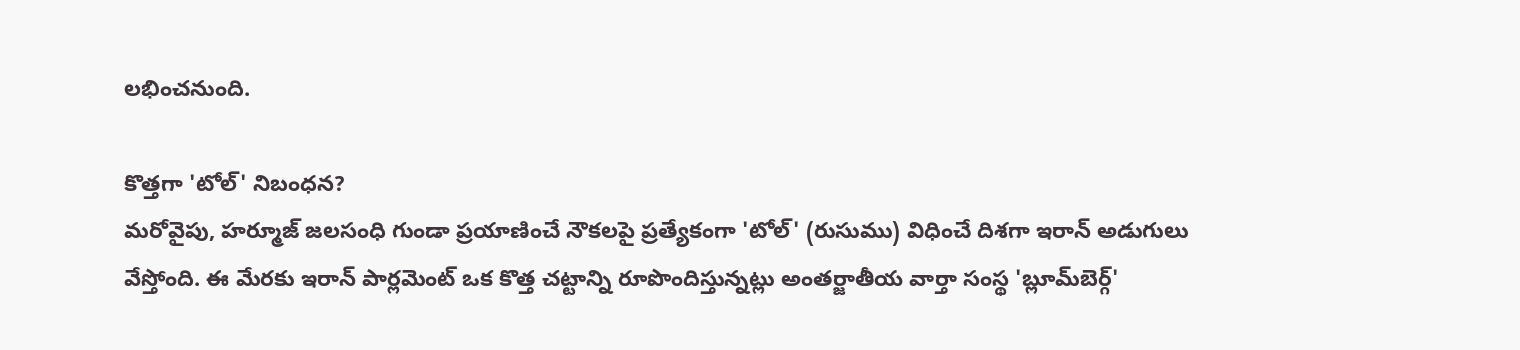లభించనుంది.

కొత్తగా 'టోల్' నిబంధన?
మరోవైపు, హర్మూజ్ జలసంధి గుండా ప్రయాణించే నౌకలపై ప్రత్యేకంగా 'టోల్' (రుసుము) విధించే దిశగా ఇరాన్ అడుగులు వేస్తోంది. ఈ మేరకు ఇరాన్ పార్లమెంట్ ఒక కొత్త చట్టాన్ని రూపొందిస్తున్నట్లు అంతర్జాతీయ వార్తా సంస్థ 'బ్లూమ్‌బెర్గ్'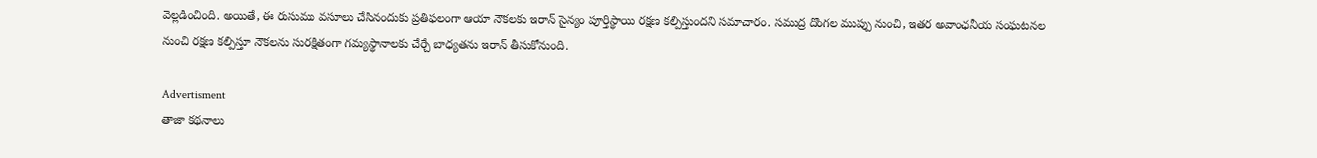వెల్లడించింది. అయితే, ఈ రుసుము వసూలు చేసినందుకు ప్రతిఫలంగా ఆయా నౌకలకు ఇరాన్ సైన్యం పూర్తిస్థాయి రక్షణ కల్పిస్తుందని సమాచారం. సముద్ర దొంగల ముప్పు నుంచి, ఇతర అవాంఛనీయ సంఘటనల నుంచి రక్షణ కల్పిస్తూ నౌకలను సురక్షితంగా గమ్యస్థానాలకు చేర్చే బాధ్యతను ఇరాన్ తీసుకోనుంది.

Advertisment
తాజా కథనాలు